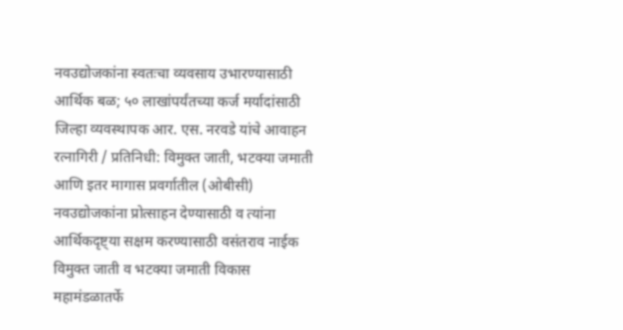नवउद्योजकांना स्वतःचा व्यवसाय उभारण्यासाठी आर्थिक बळ; ५० लाखांपर्यंतच्या कर्ज मर्यादांसाठी जिल्हा व्यवस्थापक आर. एस. नरवडे यांचे आवाहन
रत्नागिरी / प्रतिनिधी: विमुक्त जाती, भटक्या जमाती आणि इतर मागास प्रवर्गातील (ओबीसी) नवउद्योजकांना प्रोत्साहन देण्यासाठी व त्यांना आर्थिकदृष्ट्या सक्षम करण्यासाठी वसंतराव नाईक विमुक्त जाती व भटक्या जमाती विकास महामंडळातर्फे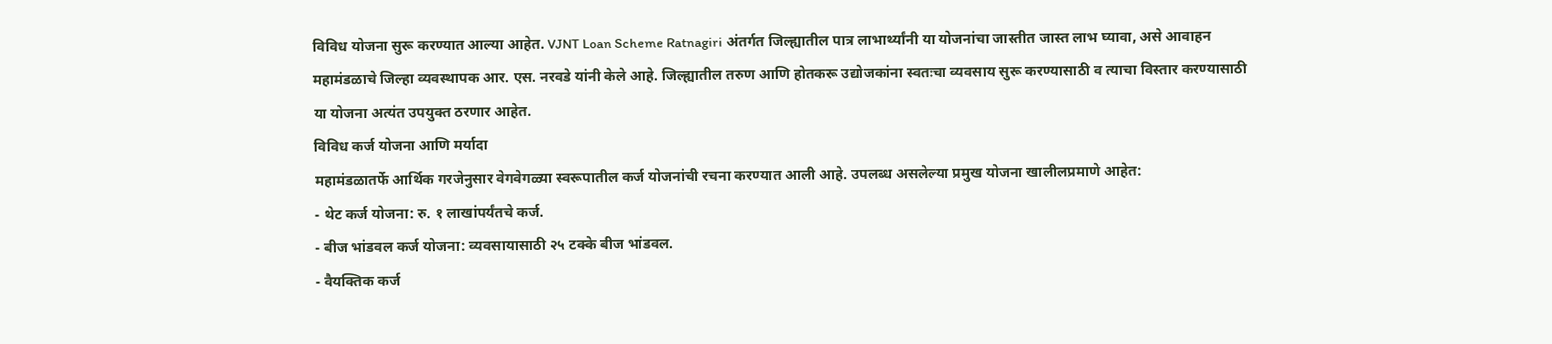विविध योजना सुरू करण्यात आल्या आहेत. VJNT Loan Scheme Ratnagiri अंतर्गत जिल्ह्यातील पात्र लाभार्थ्यांनी या योजनांचा जास्तीत जास्त लाभ घ्यावा, असे आवाहन महामंडळाचे जिल्हा व्यवस्थापक आर. एस. नरवडे यांनी केले आहे. जिल्ह्यातील तरुण आणि होतकरू उद्योजकांना स्वतःचा व्यवसाय सुरू करण्यासाठी व त्याचा विस्तार करण्यासाठी या योजना अत्यंत उपयुक्त ठरणार आहेत.
विविध कर्ज योजना आणि मर्यादा
महामंडळातर्फे आर्थिक गरजेनुसार वेगवेगळ्या स्वरूपातील कर्ज योजनांची रचना करण्यात आली आहे. उपलब्ध असलेल्या प्रमुख योजना खालीलप्रमाणे आहेत:
- थेट कर्ज योजना: रु. १ लाखांपर्यंतचे कर्ज.
- बीज भांडवल कर्ज योजना: व्यवसायासाठी २५ टक्के बीज भांडवल.
- वैयक्तिक कर्ज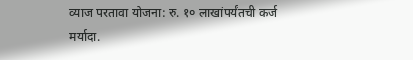व्याज परतावा योजना: रु. १० लाखांपर्यंतची कर्ज मर्यादा.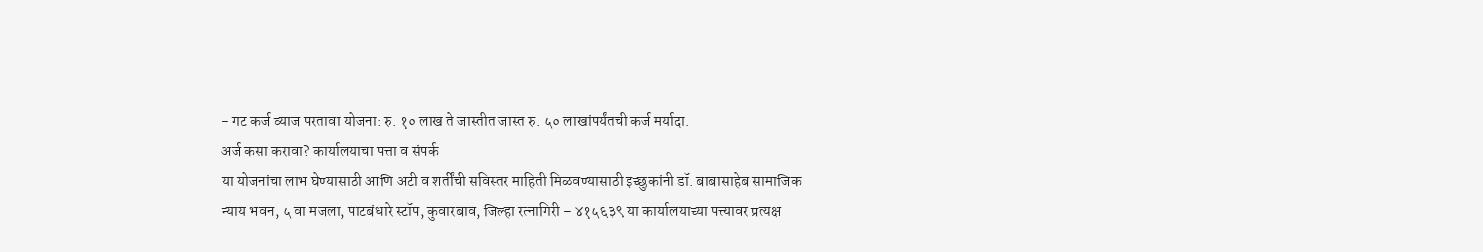- गट कर्ज व्याज परतावा योजना: रु. १० लाख ते जास्तीत जास्त रु. ५० लाखांपर्यंतची कर्ज मर्यादा.
अर्ज कसा करावा? कार्यालयाचा पत्ता व संपर्क
या योजनांचा लाभ घेण्यासाठी आणि अटी व शर्तींची सविस्तर माहिती मिळवण्यासाठी इच्छुकांनी डॉ. बाबासाहेब सामाजिक न्याय भवन, ५ वा मजला, पाटबंधारे स्टॉप, कुवारबाव, जिल्हा रत्नागिरी – ४१५६३९ या कार्यालयाच्या पत्त्यावर प्रत्यक्ष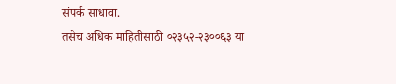संपर्क साधावा.
तसेच अधिक माहितीसाठी ०२३५२-२३००६३ या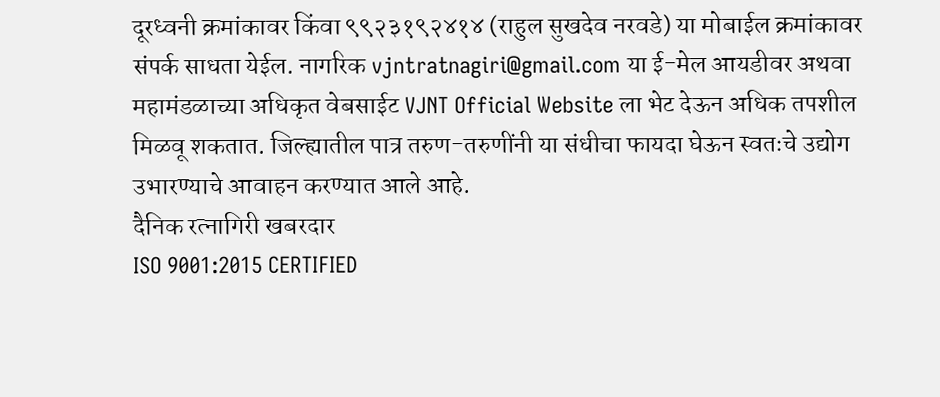दूरध्वनी क्रमांकावर किंवा ९९२३१९२४१४ (राहुल सुखदेव नरवडे) या मोबाईल क्रमांकावर संपर्क साधता येईल. नागरिक vjntratnagiri@gmail.com या ई-मेल आयडीवर अथवा महामंडळाच्या अधिकृत वेबसाईट VJNT Official Website ला भेट देऊन अधिक तपशील मिळवू शकतात. जिल्ह्यातील पात्र तरुण-तरुणींनी या संधीचा फायदा घेऊन स्वतःचे उद्योग उभारण्याचे आवाहन करण्यात आले आहे.
दैनिक रत्नागिरी खबरदार
ISO 9001:2015 CERTIFIED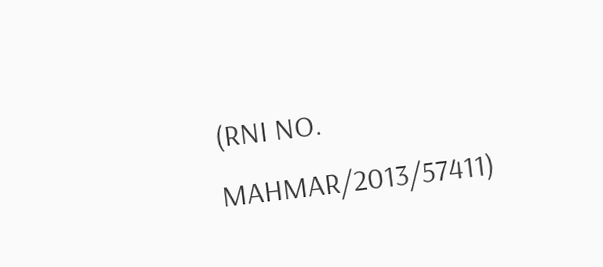(RNI NO. MAHMAR/2013/57411)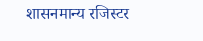शासनमान्य रजिस्टर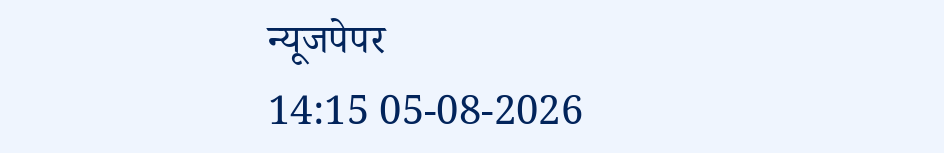न्यूजपेपर
14:15 05-08-2026